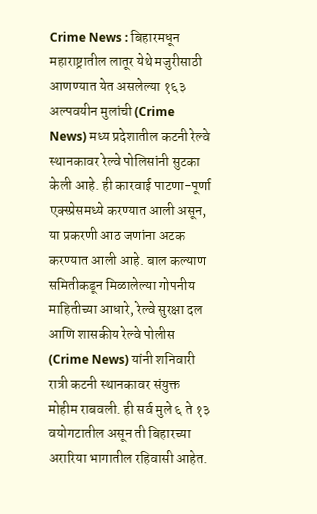Crime News : बिहारमधून महाराष्ट्रातील लातूर येथे मजुरीसाठी आणण्यात येत असलेल्या १६३ अल्पवयीन मुलांची (Crime News) मध्य प्रदेशातील कटनी रेल्वे स्थानकावर रेल्वे पोलिसांनी सुटका केली आहे. ही कारवाई पाटणा-पूर्णा एक्स्प्रेसमध्ये करण्यात आली असून, या प्रकरणी आठ जणांना अटक करण्यात आली आहे. बाल कल्याण समितीकडून मिळालेल्या गोपनीय माहितीच्या आधारे, रेल्वे सुरक्षा दल आणि शासकीय रेल्वे पोलीस (Crime News) यांनी शनिवारी रात्री कटनी स्थानकावर संयुक्त मोहीम राबवली. ही सर्व मुले ६ ते १३ वयोगटातील असून ती बिहारच्या अरारिया भागातील रहिवासी आहेत.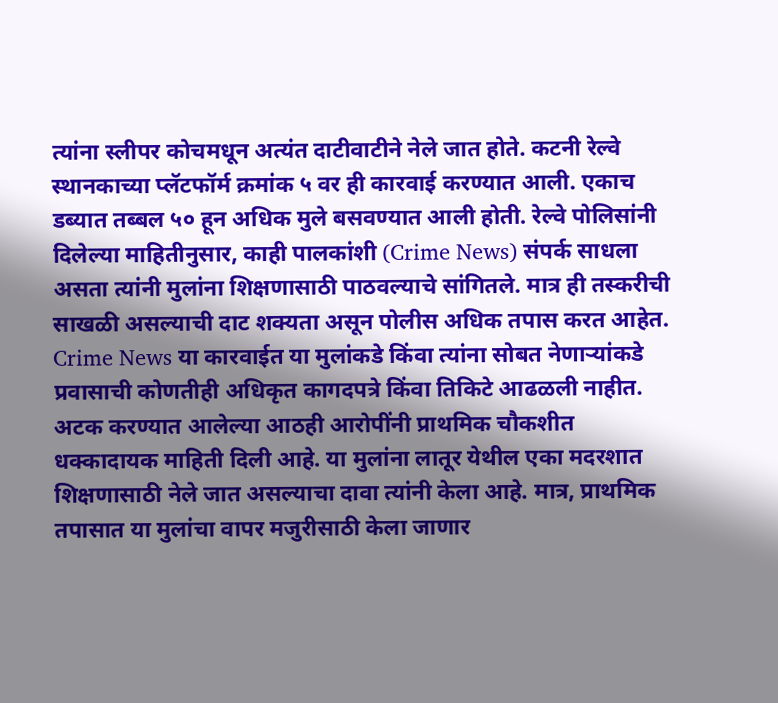त्यांना स्लीपर कोचमधून अत्यंत दाटीवाटीने नेले जात होते. कटनी रेल्वे स्थानकाच्या प्लॅटफॉर्म क्रमांक ५ वर ही कारवाई करण्यात आली. एकाच डब्यात तब्बल ५० हून अधिक मुले बसवण्यात आली होती. रेल्वे पोलिसांनी दिलेल्या माहितीनुसार, काही पालकांशी (Crime News) संपर्क साधला असता त्यांनी मुलांना शिक्षणासाठी पाठवल्याचे सांगितले. मात्र ही तस्करीची साखळी असल्याची दाट शक्यता असून पोलीस अधिक तपास करत आहेत. Crime News या कारवाईत या मुलांकडे किंवा त्यांना सोबत नेणाऱ्यांकडे प्रवासाची कोणतीही अधिकृत कागदपत्रे किंवा तिकिटे आढळली नाहीत. अटक करण्यात आलेल्या आठही आरोपींनी प्राथमिक चौकशीत धक्कादायक माहिती दिली आहे. या मुलांना लातूर येथील एका मदरशात शिक्षणासाठी नेले जात असल्याचा दावा त्यांनी केला आहे. मात्र, प्राथमिक तपासात या मुलांचा वापर मजुरीसाठी केला जाणार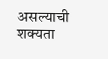असल्याची शक्यता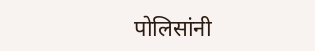पोलिसांनी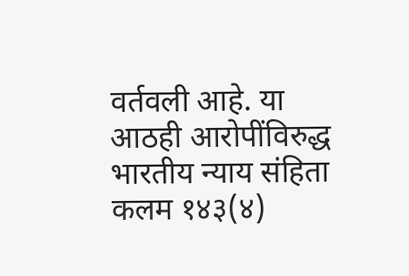वर्तवली आहे. या आठही आरोपींविरुद्ध भारतीय न्याय संहिता कलम १४३(४)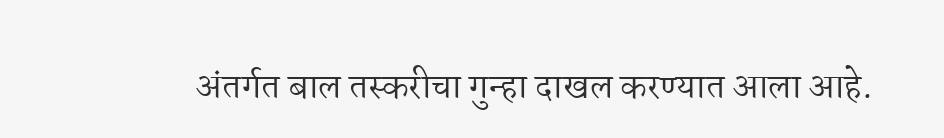अंतर्गत बाल तस्करीचा गुन्हा दाखल करण्यात आला आहे.